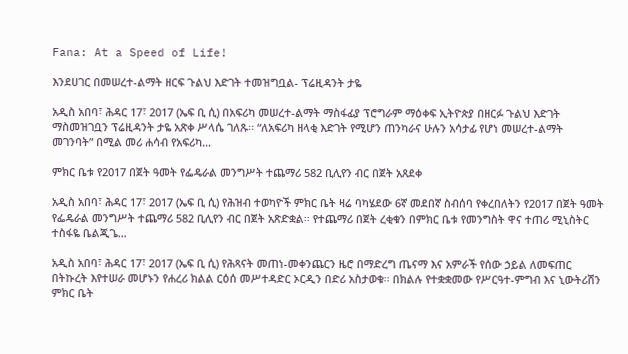Fana: At a Speed of Life!

እንደሀገር በመሠረተ-ልማት ዘርፍ ጉልህ እድገት ተመዝግቧል- ፕሬዚዳንት ታዬ

አዲስ አበባ፣ ሕዳር 17፣ 2017 (ኤፍ ቢ ሲ) በአፍሪካ መሠረተ-ልማት ማስፋፊያ ፕሮግራም ማዕቀፍ ኢትዮጵያ በዘርፉ ጉልህ እድገት ማስመዝገቧን ፕሬዚዳንት ታዬ አጽቀ ሥላሴ ገለጹ፡፡ “ለአፍሪካ ዘላቂ እድገት የሚሆን ጠንካራና ሁሉን አሳታፊ የሆነ መሠረተ-ልማት መገንባት” በሚል መሪ ሐሳብ የአፍሪካ…

ምክር ቤቱ የ2017 በጀት ዓመት የፌዴራል መንግሥት ተጨማሪ 582 ቢሊየን ብር በጀት አጸደቀ

አዲስ አበባ፣ ሕዳር 17፣ 2017 (ኤፍ ቢ ሲ) የሕዝብ ተወካዮች ምክር ቤት ዛሬ ባካሄደው 6ኛ መደበኛ ስብሰባ የቀረበለትን የ2017 በጀት ዓመት የፌዴራል መንግሥት ተጨማሪ 582 ቢሊየን ብር በጀት አጽድቋል፡፡ የተጨማሪ በጀት ረቂቁን በምክር ቤቱ የመንግስት ዋና ተጠሪ ሚኒስትር ተስፋዬ ቤልጂጌ…

አዲስ አበባ፣ ሕዳር 17፣ 2017 (ኤፍ ቢ ሲ) የሕጻናት መጠነ-መቀንጨርን ዜሮ በማድረግ ጤናማ እና አምራች የሰው ኃይል ለመፍጠር በትኩረት እየተሠራ መሆኑን የሐረሪ ክልል ርዕሰ መሥተዳድር ኦርዲን በድሪ አስታወቁ፡፡ በክልሉ የተቋቋመው የሥርዓተ-ምግብ እና ኒውትሪሽን ምክር ቤት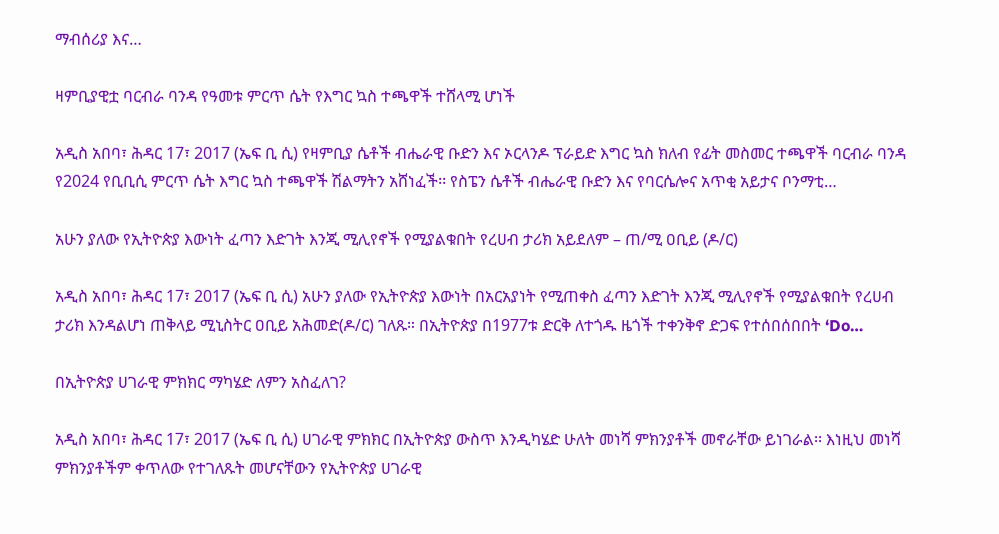ማብሰሪያ እና…

ዛምቢያዊቷ ባርብራ ባንዳ የዓመቱ ምርጥ ሴት የእግር ኳስ ተጫዋች ተሸላሚ ሆነች

አዲስ አበባ፣ ሕዳር 17፣ 2017 (ኤፍ ቢ ሲ) የዛምቢያ ሴቶች ብሔራዊ ቡድን እና ኦርላንዶ ፕራይድ እግር ኳስ ክለብ የፊት መስመር ተጫዋች ባርብራ ባንዳ የ2024 የቢቢሲ ምርጥ ሴት እግር ኳስ ተጫዋች ሽልማትን አሸነፈች፡፡ የስፔን ሴቶች ብሔራዊ ቡድን እና የባርሴሎና አጥቂ አይታና ቦንማቲ…

አሁን ያለው የኢትዮጵያ እውነት ፈጣን እድገት እንጂ ሚሊየኖች የሚያልቁበት የረሀብ ታሪክ አይደለም – ጠ/ሚ ዐቢይ (ዶ/ር)

አዲስ አበባ፣ ሕዳር 17፣ 2017 (ኤፍ ቢ ሲ) አሁን ያለው የኢትዮጵያ እውነት በአርአያነት የሚጠቀስ ፈጣን እድገት እንጂ ሚሊየኖች የሚያልቁበት የረሀብ ታሪክ እንዳልሆነ ጠቅላይ ሚኒስትር ዐቢይ አሕመድ(ዶ/ር) ገለጹ። በኢትዮጵያ በ1977ቱ ድርቅ ለተጎዱ ዜጎች ተቀንቅኖ ድጋፍ የተሰበሰበበት ‘Do…

በኢትዮጵያ ሀገራዊ ምክክር ማካሄድ ለምን አስፈለገ?

አዲስ አበባ፣ ሕዳር 17፣ 2017 (ኤፍ ቢ ሲ) ሀገራዊ ምክክር በኢትዮጵያ ውስጥ እንዲካሄድ ሁለት መነሻ ምክንያቶች መኖራቸው ይነገራል፡፡ እነዚህ መነሻ ምክንያቶችም ቀጥለው የተገለጹት መሆናቸውን የኢትዮጵያ ሀገራዊ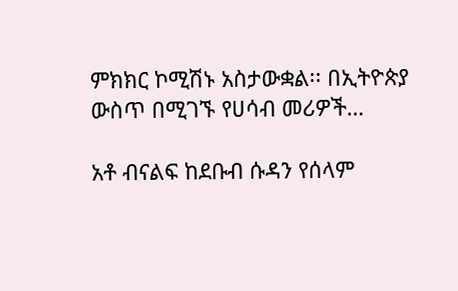ምክክር ኮሚሽኑ አስታውቋል፡፡ በኢትዮጵያ ውስጥ በሚገኙ የሀሳብ መሪዎች…

አቶ ብናልፍ ከደቡብ ሱዳን የሰላም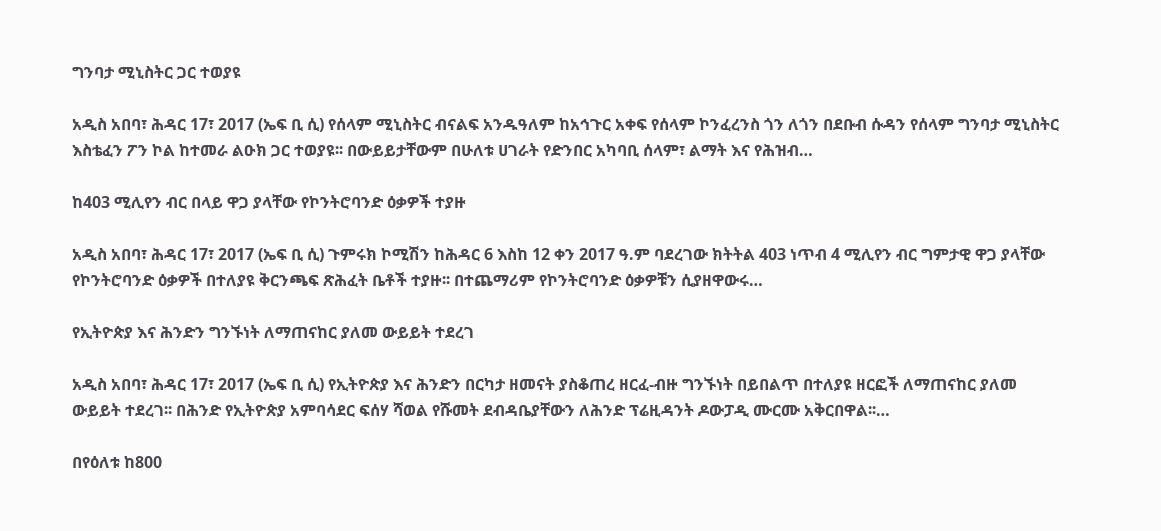ግንባታ ሚኒስትር ጋር ተወያዩ

አዲስ አበባ፣ ሕዳር 17፣ 2017 (ኤፍ ቢ ሲ) የሰላም ሚኒስትር ብናልፍ አንዱዓለም ከአኅጉር አቀፍ የሰላም ኮንፈረንስ ጎን ለጎን በደቡብ ሱዳን የሰላም ግንባታ ሚኒስትር እስቴፈን ፖን ኮል ከተመራ ልዑክ ጋር ተወያዩ፡፡ በውይይታቸውም በሁለቱ ሀገራት የድንበር አካባቢ ሰላም፣ ልማት እና የሕዝብ…

ከ403 ሚሊየን ብር በላይ ዋጋ ያላቸው የኮንትሮባንድ ዕቃዎች ተያዙ

አዲስ አበባ፣ ሕዳር 17፣ 2017 (ኤፍ ቢ ሲ) ጉምሩክ ኮሚሽን ከሕዳር 6 እስከ 12 ቀን 2017 ዓ.ም ባደረገው ክትትል 403 ነጥብ 4 ሚሊየን ብር ግምታዊ ዋጋ ያላቸው የኮንትሮባንድ ዕቃዎች በተለያዩ ቅርንጫፍ ጽሕፈት ቤቶች ተያዙ፡፡ በተጨማሪም የኮንትሮባንድ ዕቃዎቹን ሲያዘዋውሩ…

የኢትዮጵያ እና ሕንድን ግንኙነት ለማጠናከር ያለመ ውይይት ተደረገ

አዲስ አበባ፣ ሕዳር 17፣ 2017 (ኤፍ ቢ ሲ) የኢትዮጵያ እና ሕንድን በርካታ ዘመናት ያስቆጠረ ዘርፈ-ብዙ ግንኙነት በይበልጥ በተለያዩ ዘርፎች ለማጠናከር ያለመ ውይይት ተደረገ፡፡ በሕንድ የኢትዮጵያ አምባሳደር ፍሰሃ ሻወል የሹመት ደብዳቤያቸውን ለሕንድ ፕሬዚዳንት ዶውፓዲ ሙርሙ አቅርበዋል፡፡…

በየዕለቱ ከ800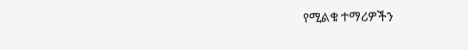የሚልቁ ተማሪዎችን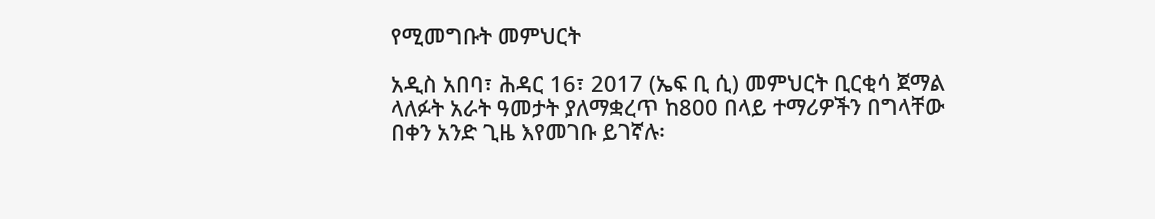የሚመግቡት መምህርት

አዲስ አበባ፣ ሕዳር 16፣ 2017 (ኤፍ ቢ ሲ) መምህርት ቢርቂሳ ጀማል ላለፉት አራት ዓመታት ያለማቋረጥ ከ800 በላይ ተማሪዎችን በግላቸው በቀን አንድ ጊዜ እየመገቡ ይገኛሉ፡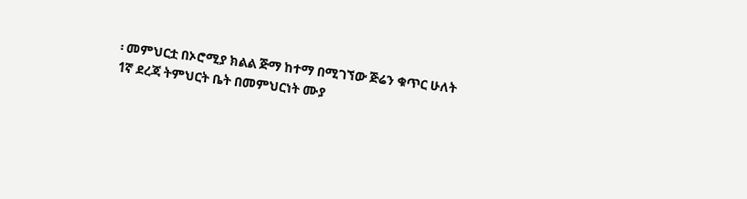፡ መምህርቷ በኦሮሚያ ክልል ጅማ ከተማ በሚገኘው ጅሬን ቁጥር ሁለት 1ኛ ደረጃ ትምህርት ቤት በመምህርነት ሙያ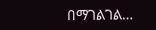በማገልገል…